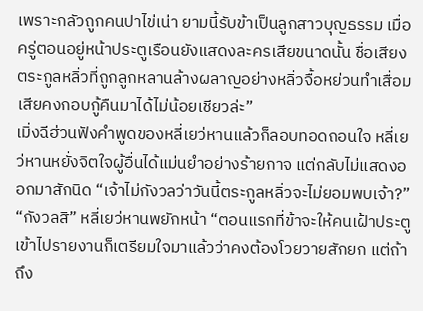เพราะกลัวถูกคนปาไข่เน่า ยามนี้รับข้าเป็นลูกสาวบุญธรรม เมื่อครู่ตอนอยู่หน้าประตูเรือนยังแสดงละครเสียขนาดนั้น ชื่อเสียงตระกูลหลิ่วที่ถูกลูกหลานล้างผลาญอย่างหลิ่วจื้อหย่วนทำเสื่อมเสียคงกอบกู้คืนมาได้ไม่น้อยเชียวล่ะ”
เมิ่งฉีฮ่วนฟังคำพูดของหลี่เยว่หานแล้วก็ลอบทอดถอนใจ หลี่เยว่หานหยั่งจิตใจผู้อื่นได้แม่นยำอย่างร้ายกาจ แต่กลับไม่แสดงออกมาสักนิด “เจ้าไม่กังวลว่าวันนี้ตระกูลหลิ่วจะไม่ยอมพบเจ้า?”
“กังวลสิ” หลี่เยว่หานพยักหน้า “ตอนแรกที่ข้าจะให้คนเฝ้าประตูเข้าไปรายงานก็เตรียมใจมาแล้วว่าคงต้องโวยวายสักยก แต่ถ้าถึง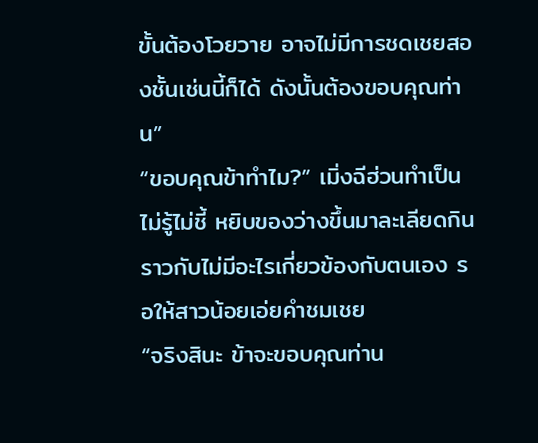ขั้นต้องโวยวาย อาจไม่มีการชดเชยสองชั้นเช่นนี้ก็ได้ ดังนั้นต้องขอบคุณท่าน”
“ขอบคุณข้าทำไม?” เมิ่งฉีฮ่วนทำเป็นไม่รู้ไม่ชี้ หยิบของว่างขึ้นมาละเลียดกินราวกับไม่มีอะไรเกี่ยวข้องกับตนเอง รอให้สาวน้อยเอ่ยคำชมเชย
“จริงสินะ ข้าจะขอบคุณท่าน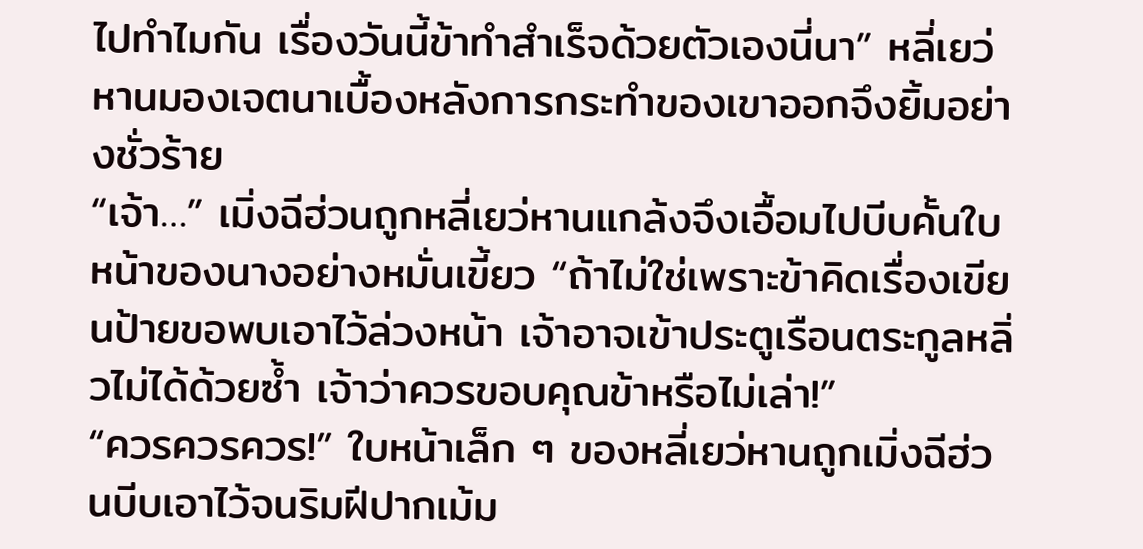ไปทำไมกัน เรื่องวันนี้ข้าทำสำเร็จด้วยตัวเองนี่นา” หลี่เยว่หานมองเจตนาเบื้องหลังการกระทำของเขาออกจึงยิ้มอย่างชั่วร้าย
“เจ้า…” เมิ่งฉีฮ่วนถูกหลี่เยว่หานแกล้งจึงเอื้อมไปบีบคั้นใบหน้าของนางอย่างหมั่นเขี้ยว “ถ้าไม่ใช่เพราะข้าคิดเรื่องเขียนป้ายขอพบเอาไว้ล่วงหน้า เจ้าอาจเข้าประตูเรือนตระกูลหลิ่วไม่ได้ด้วยซ้ำ เจ้าว่าควรขอบคุณข้าหรือไม่เล่า!”
“ควรควรควร!” ใบหน้าเล็ก ๆ ของหลี่เยว่หานถูกเมิ่งฉีฮ่วนบีบเอาไว้จนริมฝีปากเม้ม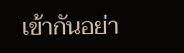เข้ากันอย่า